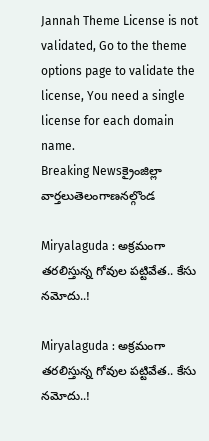Jannah Theme License is not validated, Go to the theme options page to validate the license, You need a single license for each domain name.
Breaking Newsక్రైంజిల్లా వార్తలుతెలంగాణనల్గొండ

Miryalaguda : అక్రమంగా తరలిస్తున్న గోవుల పట్టివేత.. కేసు నమోదు..!

Miryalaguda : అక్రమంగా తరలిస్తున్న గోవుల పట్టివేత.. కేసు నమోదు..!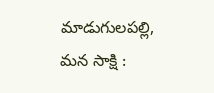మాడుగులపల్లి, మన సాక్షి :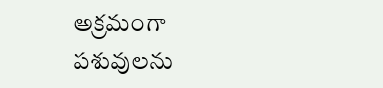అక్రమంగా పశువులను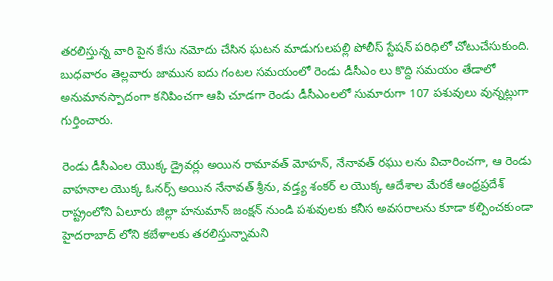తరలిస్తున్న వారి పైన కేసు నమోదు చేసిన ఘటన మాడుగులపల్లి పోలీస్ స్టేషన్ పరిధిలో చోటుచేసుకుంది. బుధవారం తెల్లవారు జామున ఐదు గంటల సమయంలో రెండు డీసీఎం లు కొద్ది సమయం తేడాలో అనుమానస్పాదంగా కనిపించగా ఆపి చూడగా రెండు డీసీఎంలలో సుమారుగా 107 పశువులు వున్నట్లుగా గుర్తించారు.

రెండు డీసీఎంల యొక్క డ్రైవర్లు అయిన రామావత్ మోహన్, నేనావత్ రఘు లను విచారించగా, ఆ రెండు వాహనాల యొక్క ఓనర్స్ అయిన నేనావత్ శ్రీను, వడ్త్య శంకర్ ల యొక్క ఆదేశాల మేరకే ఆంధ్రప్రదేశ్ రాష్ట్రంలోని ఏలూరు జిల్లా హనుమాన్ జంక్షన్ నుండి పశువులకు కనీస అవసరాలను కూడా కల్పించకుండా హైదరాబాద్ లోని కబేళాలకు తరలిస్తున్నామని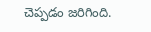చెప్పడం జరిగింది.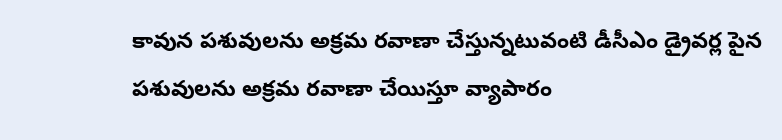కావున పశువులను అక్రమ రవాణా చేస్తున్నటువంటి డీసీఎం డ్రైవర్ల పైన పశువులను అక్రమ రవాణా చేయిస్తూ వ్యాపారం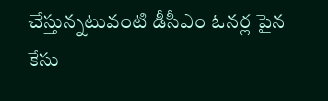చేస్తున్నటువంటి డీసీఎం ఓనర్ల పైన కేసు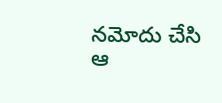నమోదు చేసి ఆ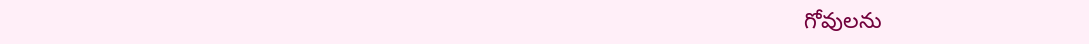గోవులను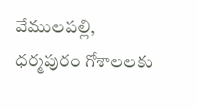వేములపల్లి, ధర్మపురం గోశాలలకు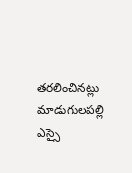తరలించినట్లు మాడుగులపల్లి ఎస్సై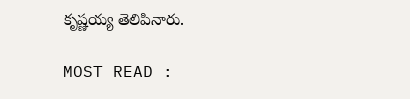కృష్ణయ్య తెలిపినారు.

MOST READ :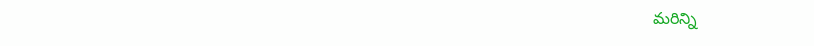మరిన్ని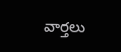వార్తలు